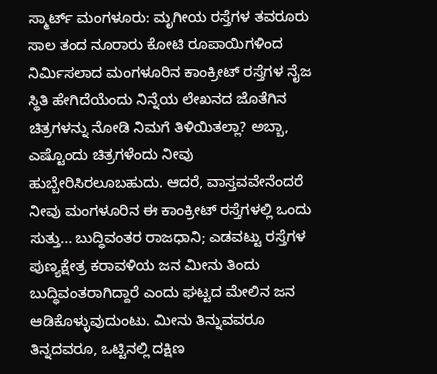ಸ್ಮಾರ್ಟ್ ಮಂಗಳೂರು: ಮೃಗೀಯ ರಸ್ತೆಗಳ ತವರೂರು ಸಾಲ ತಂದ ನೂರಾರು ಕೋಟಿ ರೂಪಾಯಿಗಳಿಂದ ನಿರ್ಮಿಸಲಾದ ಮಂಗಳೂರಿನ ಕಾಂಕ್ರೀಟ್ ರಸ್ತೆಗಳ ನೈಜ ಸ್ಥಿತಿ ಹೇಗಿದೆಯೆಂದು ನಿನ್ನೆಯ ಲೇಖನದ ಜೊತೆಗಿನ ಚಿತ್ರಗಳನ್ನು ನೋಡಿ ನಿಮಗೆ ತಿಳಿಯಿತಲ್ಲಾ? ಅಬ್ಬಾ, ಎಷ್ಟೊಂದು ಚಿತ್ರಗಳೆಂದು ನೀವು ಹುಬ್ಬೇರಿಸಿರಲೂಬಹುದು. ಆದರೆ, ವಾಸ್ತವವೇನೆಂದರೆ ನೀವು ಮಂಗಳೂರಿನ ಈ ಕಾಂಕ್ರೀಟ್ ರಸ್ತೆಗಳಲ್ಲಿ ಒಂದು ಸುತ್ತು... ಬುದ್ಧಿವಂತರ ರಾಜಧಾನಿ; ಎಡವಟ್ಟು ರಸ್ತೆಗಳ ಪುಣ್ಯಕ್ಷೇತ್ರ ಕರಾವಳಿಯ ಜನ ಮೀನು ತಿಂದು ಬುದ್ಧಿವಂತರಾಗಿದ್ದಾರೆ ಎಂದು ಘಟ್ಟದ ಮೇಲಿನ ಜನ ಆಡಿಕೊಳ್ಳುವುದುಂಟು. ಮೀನು ತಿನ್ನುವವರೂ ತಿನ್ನದವರೂ, ಒಟ್ಟಿನಲ್ಲಿ ದಕ್ಷಿಣ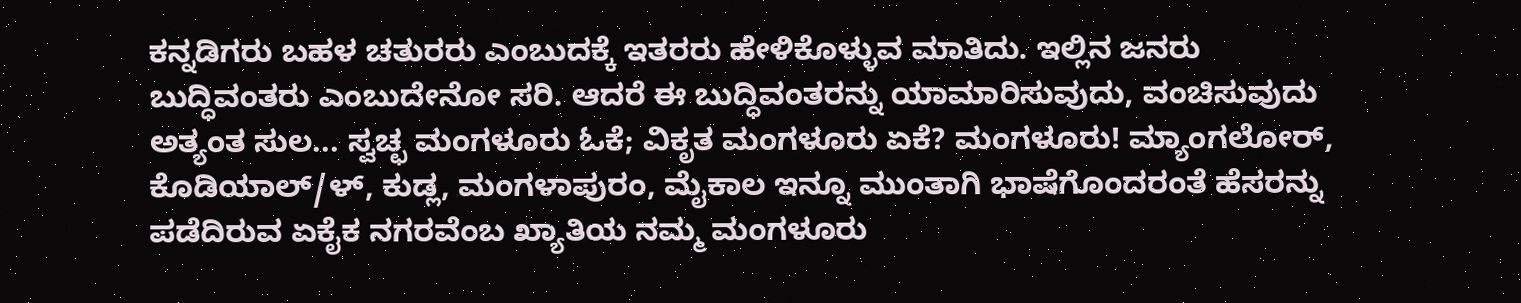ಕನ್ನಡಿಗರು ಬಹಳ ಚತುರರು ಎಂಬುದಕ್ಕೆ ಇತರರು ಹೇಳಿಕೊಳ್ಳುವ ಮಾತಿದು. ಇಲ್ಲಿನ ಜನರು ಬುದ್ಧಿವಂತರು ಎಂಬುದೇನೋ ಸರಿ. ಆದರೆ ಈ ಬುದ್ಧಿವಂತರನ್ನು ಯಾಮಾರಿಸುವುದು, ವಂಚಿಸುವುದು ಅತ್ಯಂತ ಸುಲ... ಸ್ವಚ್ಛ ಮಂಗಳೂರು ಓಕೆ; ವಿಕೃತ ಮಂಗಳೂರು ಏಕೆ? ಮಂಗಳೂರು! ಮ್ಯಾಂಗಲೋರ್, ಕೊಡಿಯಾಲ್/ಳ್, ಕುಡ್ಲ, ಮಂಗಳಾಪುರಂ, ಮೈಕಾಲ ಇನ್ನೂ ಮುಂತಾಗಿ ಭಾಷೆಗೊಂದರಂತೆ ಹೆಸರನ್ನು ಪಡೆದಿರುವ ಏಕೈಕ ನಗರವೆಂಬ ಖ್ಯಾತಿಯ ನಮ್ಮ ಮಂಗಳೂರು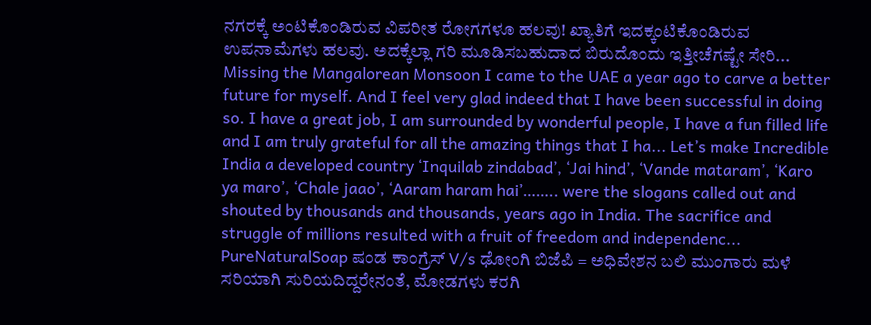ನಗರಕ್ಕೆ ಅಂಟಿಕೊಂಡಿರುವ ವಿಪರೀತ ರೋಗಗಳೂ ಹಲವು! ಖ್ಯಾತಿಗೆ ಇದಕ್ಕಂಟಿಕೊಂಡಿರುವ ಉಪನಾಮೆಗಳು ಹಲವು. ಅದಕ್ಕೆಲ್ಲಾ ಗರಿ ಮೂಡಿಸಬಹುದಾದ ಬಿರುದೊಂದು ಇತ್ತೀಚೆಗಷ್ಟೇ ಸೇರಿ... Missing the Mangalorean Monsoon I came to the UAE a year ago to carve a better future for myself. And I feel very glad indeed that I have been successful in doing so. I have a great job, I am surrounded by wonderful people, I have a fun filled life and I am truly grateful for all the amazing things that I ha... Let’s make Incredible India a developed country ‘Inquilab zindabad’, ‘Jai hind’, ‘Vande mataram’, ‘Karo ya maro’, ‘Chale jaao’, ‘Aaram haram hai’…….. were the slogans called out and shouted by thousands and thousands, years ago in India. The sacrifice and struggle of millions resulted with a fruit of freedom and independenc... PureNaturalSoap ಷಂಡ ಕಾಂಗ್ರೆಸ್ V/s ಢೋಂಗಿ ಬಿಜೆಪಿ = ಅಧಿವೇಶನ ಬಲಿ ಮುಂಗಾರು ಮಳೆ ಸರಿಯಾಗಿ ಸುರಿಯದಿದ್ದರೇನಂತೆ, ಮೋಡಗಳು ಕರಗಿ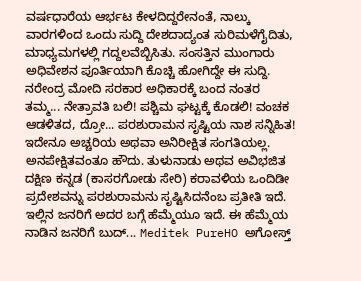ವರ್ಷಧಾರೆಯ ಆರ್ಭಟ ಕೇಳದಿದ್ದರೇನಂತೆ, ನಾಲ್ಕು ವಾರಗಳಿಂದ ಒಂದು ಸುದ್ದಿ ದೇಶದಾದ್ಯಂತ ಸುರಿಮಳೆಗೈದಿತು, ಮಾಧ್ಯಮಗಳಲ್ಲಿ ಗದ್ದಲವೆಬ್ಬಿಸಿತು. ಸಂಸತ್ತಿನ ಮುಂಗಾರು ಅಧಿವೇಶನ ಪೂರ್ತಿಯಾಗಿ ಕೊಚ್ಚಿ ಹೋಗಿದ್ದೇ ಈ ಸುದ್ದಿ. ನರೇಂದ್ರ ಮೋದಿ ಸರಕಾರ ಅಧಿಕಾರಕ್ಕೆ ಬಂದ ನಂತರ ತಮ್ಮ... ನೇತ್ರಾವತಿ ಬಲಿ! ಪಶ್ಚಿಮ ಘಟ್ಟಕ್ಕೆ ಕೊಡಲಿ! ವಂಚಕ ಆಡಳಿತದ, ದ್ರೋ... ಪರಶುರಾಮನ ಸೃಷ್ಟಿಯ ನಾಶ ಸನ್ನಿಹಿತ! ಇದೇನೂ ಅಚ್ಚರಿಯ ಅಥವಾ ಅನಿರೀಕ್ಷಿತ ಸಂಗತಿಯಲ್ಲ. ಅನಪೇಕ್ಷಿತವಂತೂ ಹೌದು. ತುಳುನಾಡು ಅಥವ ಅವಿಭಜಿತ ದಕ್ಷಿಣ ಕನ್ನಡ (ಕಾಸರಗೋಡು ಸೇರಿ) ಕರಾವಳಿಯ ಒಂದಿಡೀ ಪ್ರದೇಶವನ್ನು ಪರಶುರಾಮನು ಸೃಷ್ಟಿಸಿದನೆಂಬ ಪ್ರತೀತಿ ಇದೆ. ಇಲ್ಲಿನ ಜನರಿಗೆ ಅದರ ಬಗ್ಗೆ ಹೆಮ್ಮೆಯೂ ಇದೆ. ಈ ಹೆಮ್ಮೆಯ ನಾಡಿನ ಜನರಿಗೆ ಬುದ್... Meditek PureHO ಅಗೋಸ್ತ್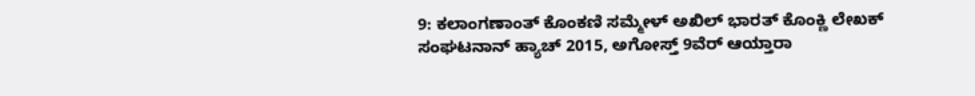9: ಕಲಾಂಗಣಾಂತ್ ಕೊಂಕಣಿ ಸಮ್ಮೇಳ್ ಅಖಿಲ್ ಭಾರತ್ ಕೊಂಕ್ಣಿ ಲೇಖಕ್ ಸಂಘಟನಾನ್ ಹ್ಯಾಚ್ 2015, ಅಗೋಸ್ತ್ 9ವೆರ್ ಆಯ್ತಾರಾ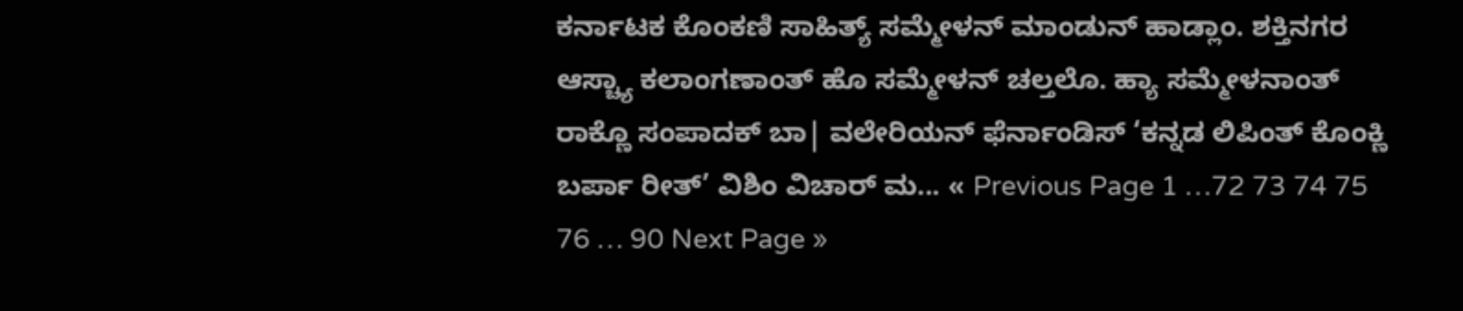ಕರ್ನಾಟಕ ಕೊಂಕಣಿ ಸಾಹಿತ್ಯ್ ಸಮ್ಮೇಳನ್ ಮಾಂಡುನ್ ಹಾಡ್ಲಾಂ. ಶಕ್ತಿನಗರ ಆಸ್ಚ್ಯಾ ಕಲಾಂಗಣಾಂತ್ ಹೊ ಸಮ್ಮೇಳನ್ ಚಲ್ತಲೊ. ಹ್ಯಾ ಸಮ್ಮೇಳನಾಂತ್ ರಾಕ್ಣೊ ಸಂಪಾದಕ್ ಬಾ| ವಲೇರಿಯನ್ ಫೆರ್ನಾಂಡಿಸ್ ‘ಕನ್ನಡ ಲಿಪಿಂತ್ ಕೊಂಕ್ಣಿ ಬರ್ಪಾ ರೀತ್’ ವಿಶಿಂ ವಿಚಾರ್ ಮ... « Previous Page 1 …72 73 74 75 76 … 90 Next Page »